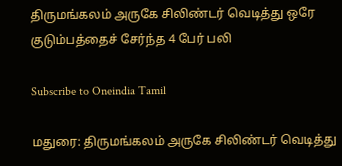திருமங்கலம் அருகே சிலிண்டர் வெடித்து ஒரே குடும்பத்தைச் சேர்ந்த 4 பேர் பலி

Subscribe to Oneindia Tamil

மதுரை: திருமங்கலம் அருகே சிலிண்டர் வெடித்து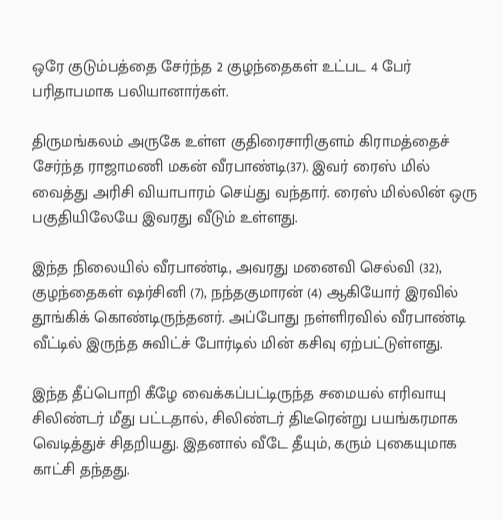ஒரே குடும்பத்தை சேர்ந்த 2 குழந்தைகள் உட்பட 4 பேர் பரிதாபமாக பலியானார்கள்.

திருமங்கலம் அருகே உள்ள குதிரைசாரிகுளம் கிராமத்தைச் சேர்ந்த ராஜாமணி மகன் வீரபாண்டி(37). இவர் ரைஸ் மில் வைத்து அரிசி வியாபாரம் செய்து வந்தார். ரைஸ் மில்லின் ஒரு பகுதியிலேயே இவரது வீடும் உள்ளது.

இந்த நிலையில் வீரபாண்டி, அவரது மனைவி செல்வி (32), குழந்தைகள் ஷர்சினி (7), நந்தகுமாரன் (4) ஆகியோர் இரவில் தூங்கிக் கொண்டிருந்தனர். அப்போது நள்ளிரவில் வீரபாண்டி வீட்டில் இருந்த சுவிட்ச் போர்டில் மின் கசிவு ஏற்பட்டுள்ளது.

இந்த தீப்பொறி கீழே வைக்கப்பட்டிருந்த சமையல் எரிவாயு சிலிண்டர் மீது பட்டதால், சிலிண்டர் திடீரென்று பயங்கரமாக வெடித்துச் சிதறியது. இதனால் வீடே தீயும், கரும் புகையுமாக காட்சி தந்தது.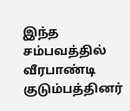இந்த சம்பவத்தில் வீரபாண்டி குடும்பத்தினர்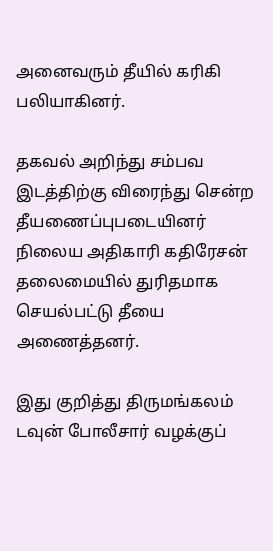அனைவரும் தீயில் கரிகி பலியாகினர்.

தகவல் அறிந்து சம்பவ இடத்திற்கு விரைந்து சென்ற தீயணைப்புபடையினர் நிலைய அதிகாரி கதிரேசன் தலைமையில் துரிதமாக செயல்பட்டு தீயை அணைத்தனர்.

இது குறித்து திருமங்கலம் டவுன் போலீசார் வழக்குப்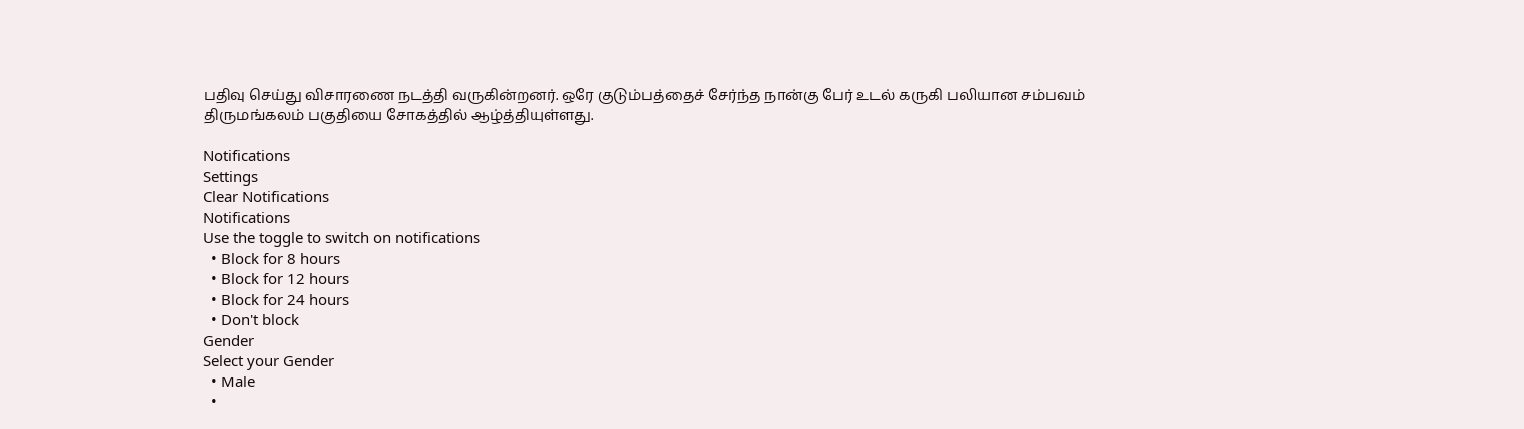பதிவு செய்து விசாரணை நடத்தி வருகின்றனர். ஒரே குடும்பத்தைச் சேர்ந்த நான்கு பேர் உடல் கருகி பலியான சம்பவம் திருமங்கலம் பகுதியை சோகத்தில் ஆழ்த்தியுள்ளது.

Notifications
Settings
Clear Notifications
Notifications
Use the toggle to switch on notifications
  • Block for 8 hours
  • Block for 12 hours
  • Block for 24 hours
  • Don't block
Gender
Select your Gender
  • Male
  •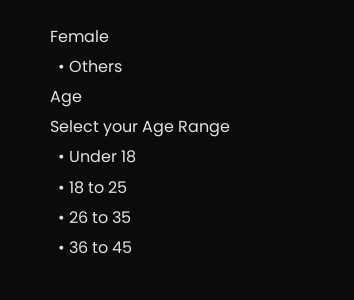Female
  • Others
Age
Select your Age Range
  • Under 18
  • 18 to 25
  • 26 to 35
  • 36 to 45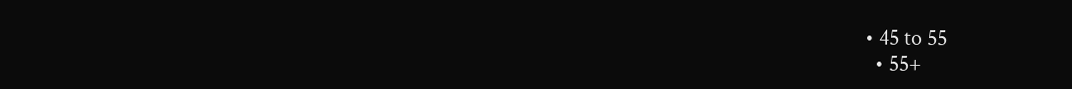• 45 to 55
  • 55+